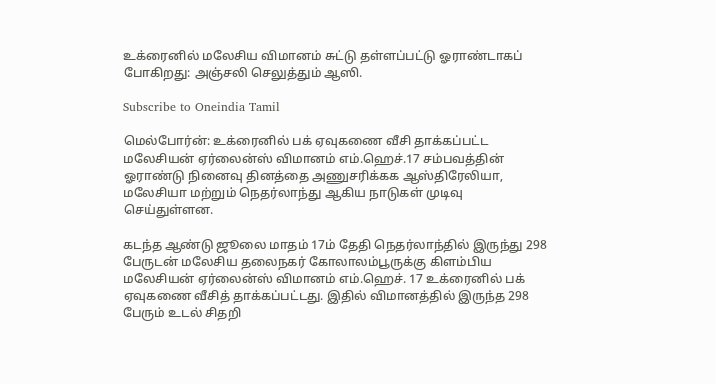உக்ரைனில் மலேசிய விமானம் சுட்டு தள்ளப்பட்டு ஓராண்டாகப் போகிறது: அஞ்சலி செலுத்தும் ஆஸி.

Subscribe to Oneindia Tamil

மெல்போர்ன்: உக்ரைனில் பக் ஏவுகணை வீசி தாக்கப்பட்ட மலேசியன் ஏர்லைன்ஸ் விமானம் எம்.ஹெச்.17 சம்பவத்தின் ஓராண்டு நினைவு தினத்தை அணுசரிக்கக ஆஸ்திரேலியா, மலேசியா மற்றும் நெதர்லாந்து ஆகிய நாடுகள் முடிவு செய்துள்ளன.

கடந்த ஆண்டு ஜூலை மாதம் 17ம் தேதி நெதர்லாந்தில் இருந்து 298 பேருடன் மலேசிய தலைநகர் கோலாலம்பூருக்கு கிளம்பிய மலேசியன் ஏர்லைன்ஸ் விமானம் எம்.ஹெச். 17 உக்ரைனில் பக் ஏவுகணை வீசித் தாக்கப்பட்டது. இதில் விமானத்தில் இருந்த 298 பேரும் உடல் சிதறி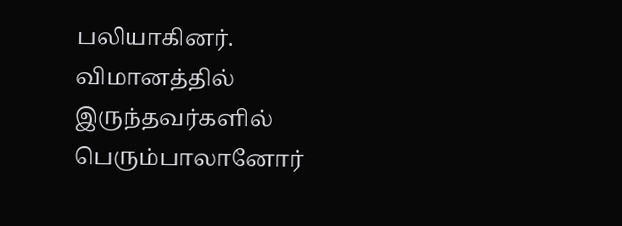பலியாகினர். விமானத்தில் இருந்தவர்களில் பெரும்பாலானோர்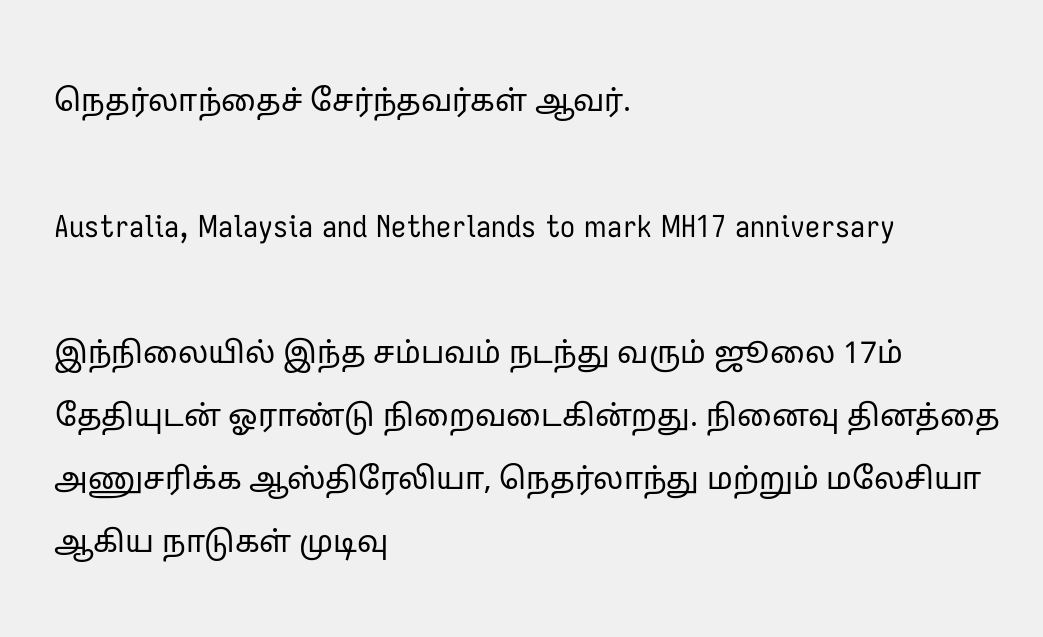நெதர்லாந்தைச் சேர்ந்தவர்கள் ஆவர்.

Australia, Malaysia and Netherlands to mark MH17 anniversary

இந்நிலையில் இந்த சம்பவம் நடந்து வரும் ஜூலை 17ம் தேதியுடன் ஓராண்டு நிறைவடைகின்றது. நினைவு தினத்தை அணுசரிக்க ஆஸ்திரேலியா, நெதர்லாந்து மற்றும் மலேசியா ஆகிய நாடுகள் முடிவு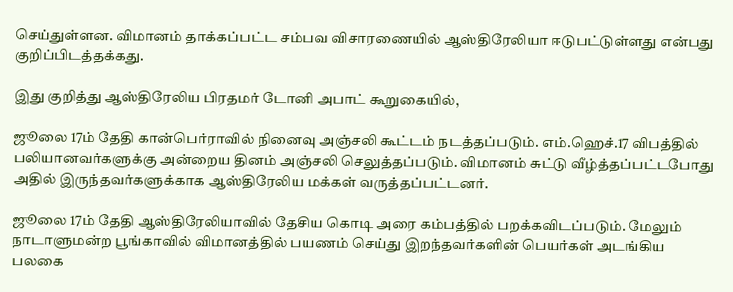செய்துள்ளன. விமானம் தாக்கப்பட்ட சம்பவ விசாரணையில் ஆஸ்திரேலியா ஈடுபட்டுள்ளது என்பது குறிப்பிடத்தக்கது.

இது குறித்து ஆஸ்திரேலிய பிரதமர் டோனி அபாட் கூறுகையில்,

ஜூலை 17ம் தேதி கான்பெர்ராவில் நினைவு அஞ்சலி கூட்டம் நடத்தப்படும். எம்.ஹெச்.17 விபத்தில் பலியானவர்களுக்கு அன்றைய தினம் அஞ்சலி செலுத்தப்படும். விமானம் சுட்டு வீழ்த்தப்பட்டபோது அதில் இருந்தவர்களுக்காக ஆஸ்திரேலிய மக்கள் வருத்தப்பட்டனர்.

ஜூலை 17ம் தேதி ஆஸ்திரேலியாவில் தேசிய கொடி அரை கம்பத்தில் பறக்கவிடப்படும். மேலும் நாடாளுமன்ற பூங்காவில் விமானத்தில் பயணம் செய்து இறந்தவர்களின் பெயர்கள் அடங்கிய பலகை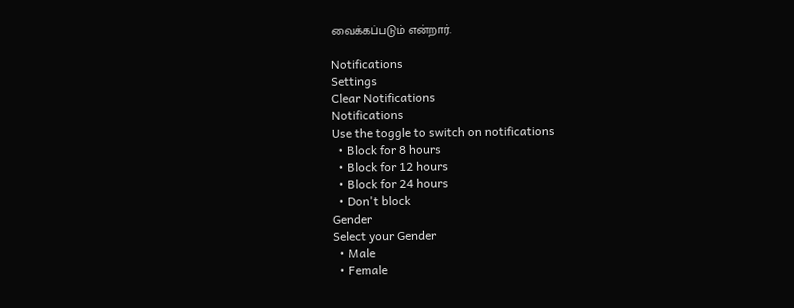வைக்கப்படும் என்றார்.

Notifications
Settings
Clear Notifications
Notifications
Use the toggle to switch on notifications
  • Block for 8 hours
  • Block for 12 hours
  • Block for 24 hours
  • Don't block
Gender
Select your Gender
  • Male
  • Female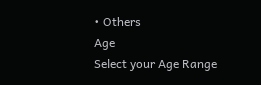• Others
Age
Select your Age Range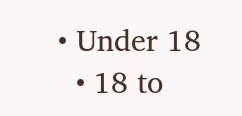• Under 18
  • 18 to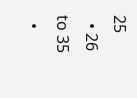25
  • 26 to 35
  •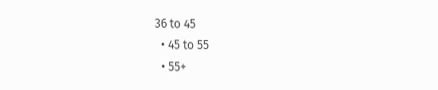36 to 45
  • 45 to 55
  • 55+